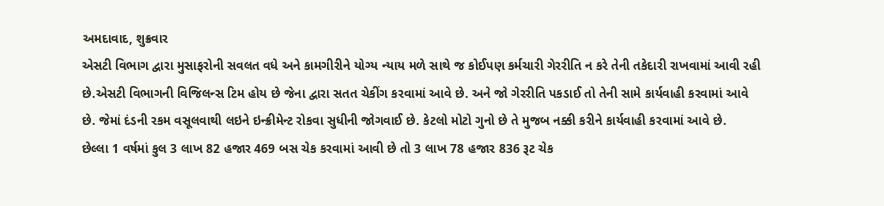અમદાવાદ, શુક્રવાર
એસટી વિભાગ દ્વારા મુસાફરોની સવલત વધે અને કામગીરીને યોગ્ય ન્યાય મળે સાથે જ કોઈપણ કર્મચારી ગેરરીતિ ન કરે તેની તકેદારી રાખવામાં આવી રહી છે.એસટી વિભાગની વિજિલન્સ ટિમ હોય છે જેના દ્વારા સતત ચેકીંગ કરવામાં આવે છે. અને જો ગેરરીતિ પકડાઈ તો તેની સામે કાર્યવાહી કરવામાં આવે છે. જેમાં દંડની રકમ વસૂલવાથી લઇને ઇન્ક્રીમેન્ટ રોકવા સુધીની જોગવાઈ છે. કેટલો મોટો ગુનો છે તે મુજબ નક્કી કરીને કાર્યવાહી કરવામાં આવે છે.
છેલ્લા 1 વર્ષમાં કુલ 3 લાખ 82 હજાર 469 બસ ચેક કરવામાં આવી છે તો 3 લાખ 78 હજાર 836 રૂટ ચેક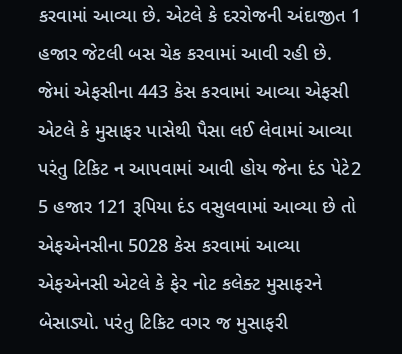કરવામાં આવ્યા છે. એટલે કે દરરોજની અંદાજીત 1 હજાર જેટલી બસ ચેક કરવામાં આવી રહી છે. જેમાં એફસીના 443 કેસ કરવામાં આવ્યા એફસી એટલે કે મુસાફર પાસેથી પૈસા લઈ લેવામાં આવ્યા પરંતુ ટિકિટ ન આપવામાં આવી હોય જેના દંડ પેટે2 5 હજાર 121 રૂપિયા દંડ વસુલવામાં આવ્યા છે તો એફએનસીના 5028 કેસ કરવામાં આવ્યા એફએનસી એટલે કે ફેર નોટ કલેક્ટ મુસાફરને બેસાડ્યો. પરંતુ ટિકિટ વગર જ મુસાફરી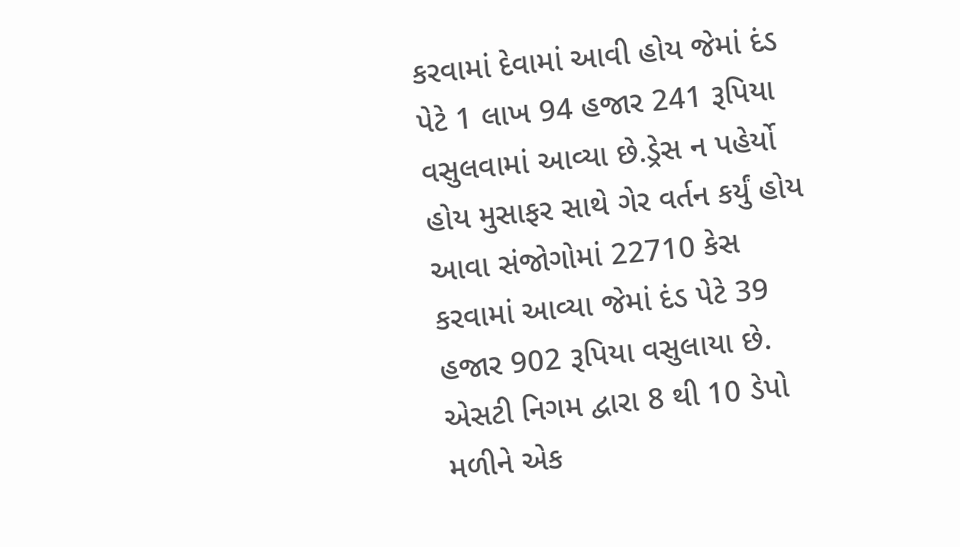કરવામાં દેવામાં આવી હોય જેમાં દંડ પેટે 1 લાખ 94 હજાર 241 રૂપિયા વસુલવામાં આવ્યા છે.ડ્રેસ ન પહેર્યો હોય મુસાફર સાથે ગેર વર્તન કર્યું હોય આવા સંજોગોમાં 22710 કેસ કરવામાં આવ્યા જેમાં દંડ પેટે 39 હજાર 902 રૂપિયા વસુલાયા છે. એસટી નિગમ દ્વારા 8 થી 10 ડેપો મળીને એક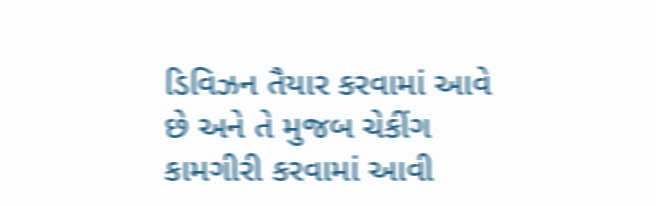ડિવિઝન તૈયાર કરવામાં આવે છે અને તે મુજબ ચેકીંગ કામગીરી કરવામાં આવી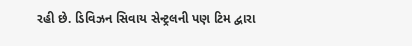રહી છે. ડિવિઝન સિવાય સેન્ટ્રલની પણ ટિમ દ્વારા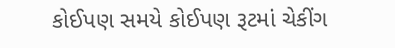કોઈપણ સમયે કોઈપણ રૂટમાં ચેકીંગ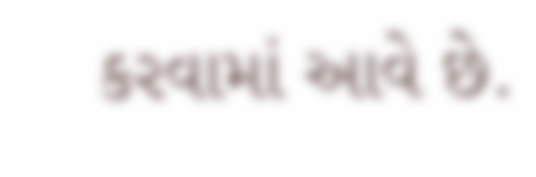કરવામાં આવે છે.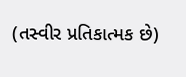(તસ્વીર પ્રતિકાત્મક છે)